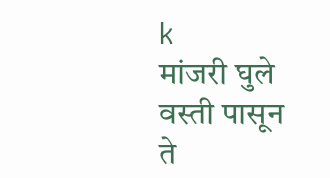k
मांजरी घुले वस्ती पासून ते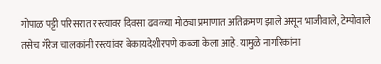गोपाळ पट्टी परिसरात रस्त्यावर दिवसा ढवळ्या मोठ्या प्रमाणात अतिक्रमण झाले असून भाजीवाले, टेम्पोवाले तसेच गॅरेज चालकांनी रस्त्यांवर बेकायदेशीरपणे कब्जा केला आहे. यामुळे नागरिकांना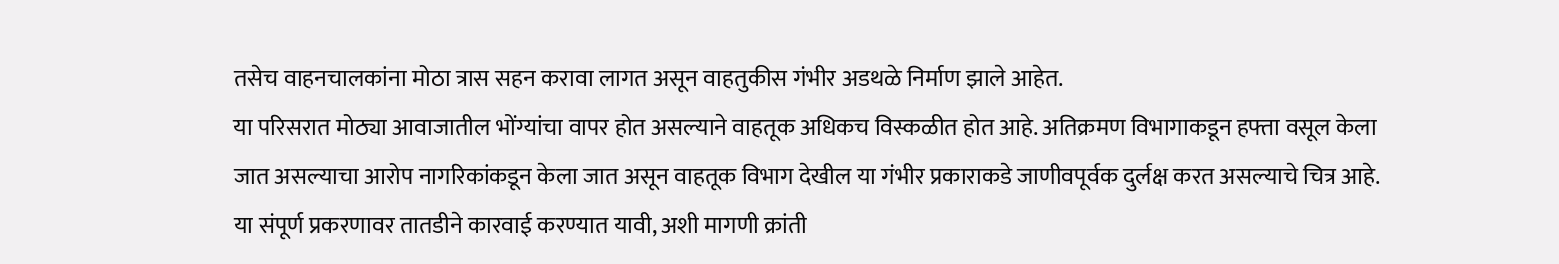तसेच वाहनचालकांना मोठा त्रास सहन करावा लागत असून वाहतुकीस गंभीर अडथळे निर्माण झाले आहेत.
या परिसरात मोठ्या आवाजातील भोंग्यांचा वापर होत असल्याने वाहतूक अधिकच विस्कळीत होत आहे. अतिक्रमण विभागाकडून हफ्ता वसूल केला जात असल्याचा आरोप नागरिकांकडून केला जात असून वाहतूक विभाग देखील या गंभीर प्रकाराकडे जाणीवपूर्वक दुर्लक्ष करत असल्याचे चित्र आहे.
या संपूर्ण प्रकरणावर तातडीने कारवाई करण्यात यावी, अशी मागणी क्रांती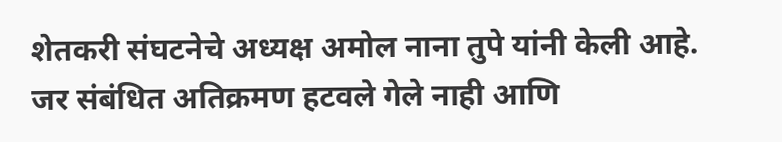शेतकरी संघटनेचे अध्यक्ष अमोल नाना तुपे यांनी केली आहे. जर संबंधित अतिक्रमण हटवले गेले नाही आणि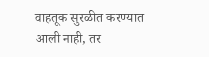वाहतूक सुरळीत करण्यात आली नाही, तर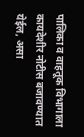पालिका व वाहतूक विभागाला कायदेशीर नोटीस बजावण्यात येईल, असा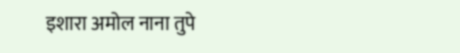इशारा अमोल नाना तुपे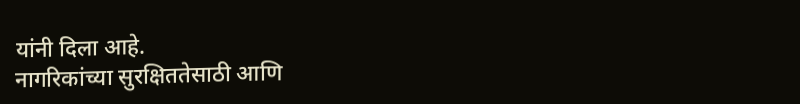यांनी दिला आहे.
नागरिकांच्या सुरक्षिततेसाठी आणि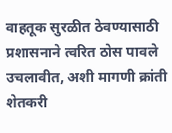वाहतूक सुरळीत ठेवण्यासाठी प्रशासनाने त्वरित ठोस पावले उचलावीत, अशी मागणी क्रांती शेतकरी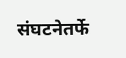संघटनेतर्फे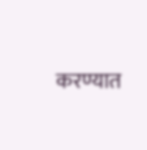करण्यात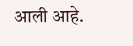आली आहे.